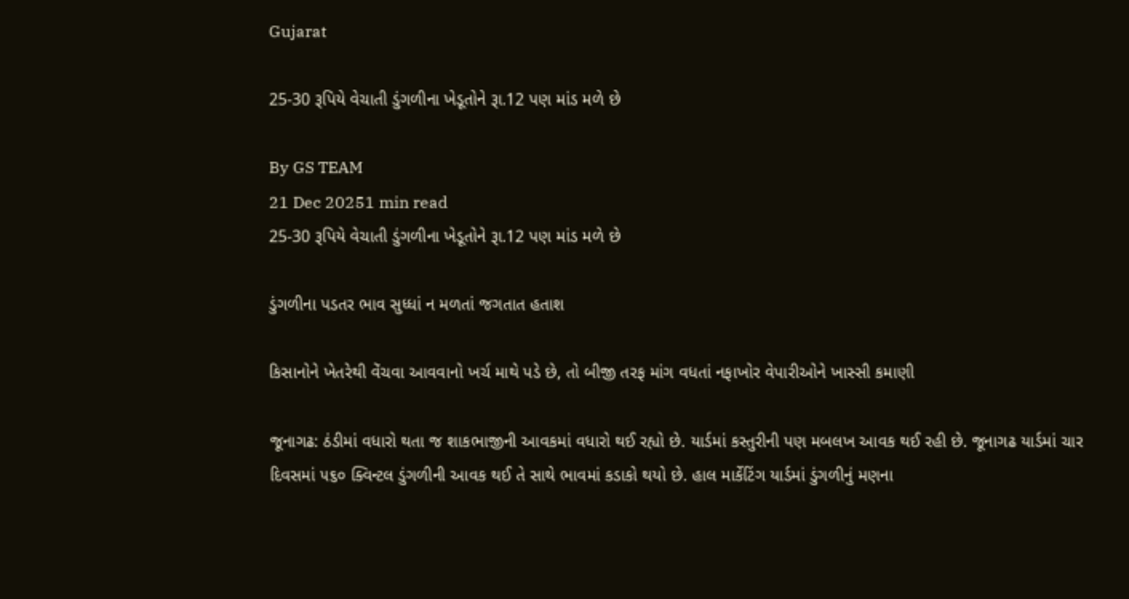Gujarat

25-30 રૂપિયે વેચાતી ડુંગળીના ખેડૂતોને રૂા.12 પણ માંડ મળે છે

By GS TEAM
21 Dec 20251 min read
25-30 રૂપિયે વેચાતી ડુંગળીના ખેડૂતોને રૂા.12 પણ માંડ મળે છે

ડુંગળીના પડતર ભાવ સુધ્ધાં ન મળતાં જગતાત હતાશ

કિસાનોને ખેતરેથી વેંચવા આવવાનો ખર્ચ માથે પડે છે, તો બીજી તરફ માંગ વધતાં નફાખોર વેપારીઓને ખાસ્સી કમાણી

જૂનાગઢ: ઠંડીમાં વધારો થતા જ શાકભાજીની આવકમાં વધારો થઈ રહ્યો છે. યાર્ડમાં કસ્તુરીની પણ મબલખ આવક થઈ રહી છે. જૂનાગઢ યાર્ડમાં ચાર દિવસમાં ૫૬૦ ક્વિન્ટલ ડુંગળીની આવક થઈ તે સાથે ભાવમાં કડાકો થયો છે. હાલ માર્કેટિંગ યાર્ડમાં ડુંગળીનું મણના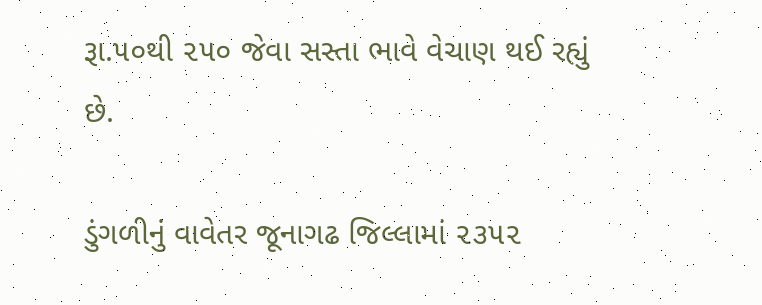રૂા.૫૦થી ૨૫૦ જેવા સસ્તા ભાવે વેચાણ થઈ રહ્યું છે.

ડુંગળીનું વાવેતર જૂનાગઢ જિલ્લામાં ૨૩૫૨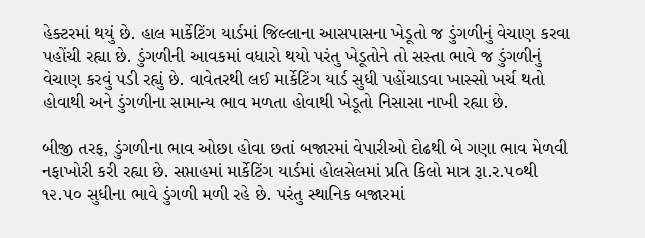હેક્ટરમાં થયું છે. હાલ માર્કેટિંગ યાર્ડમાં જિલ્લાના આસપાસના ખેડૂતો જ ડુંગળીનું વેચાણ કરવા પહોંચી રહ્યા છે. ડુંગળીની આવકમાં વધારો થયો પરંતુ ખેડૂતોને તો સસ્તા ભાવે જ ડુંગળીનું વેચાણ કરવું પડી રહ્યું છે. વાવેતરથી લઈ માર્કેટિંગ યાર્ડ સુધી પહોંચાડવા ખાસ્સો ખર્ચ થતો હોવાથી અને ડુંગળીના સામાન્ય ભાવ મળતા હોવાથી ખેડૂતો નિસાસા નાખી રહ્યા છે.

બીજી તરફ, ડુંગળીના ભાવ ઓછા હોવા છતાં બજારમાં વેપારીઓ દોઢથી બે ગણા ભાવ મેળવી નફાખોરી કરી રહ્યા છે. સપ્તાહમાં માર્કેટિંગ યાર્ડમાં હોલસેલમાં પ્રતિ કિલો માત્ર રૂા.ર.૫૦થી ૧૨.૫૦ સુધીના ભાવે ડુંગળી મળી રહે છે. પરંતુ સ્થાનિક બજારમાં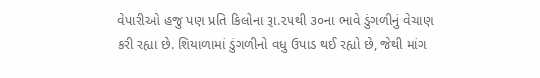વેપારીઓ હજુ પણ પ્રતિ કિલોના રૂા.૨૫થી ૩૦ના ભાવે ડુંગળીનું વેચાણ કરી રહ્યા છે. શિયાળામાં ડુંગળીનો વધુ ઉપાડ થઈ રહ્યો છે, જેથી માંગ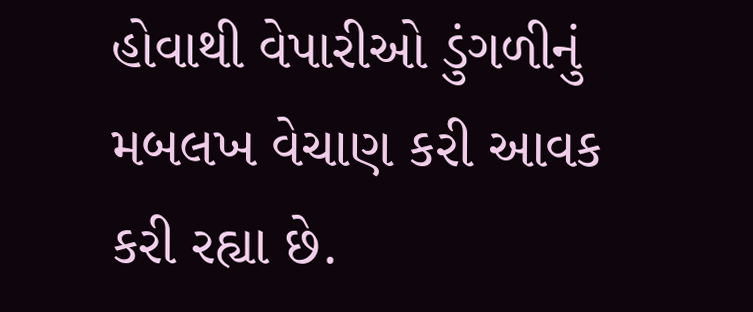હોવાથી વેપારીઓ ડુંગળીનું મબલખ વેચાણ કરી આવક કરી રહ્યા છે.